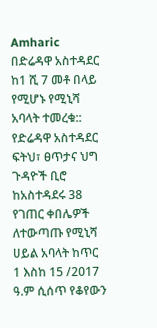Amharic
በድሬዳዋ አስተዳደር ከ1 ሺ 7 መቶ በላይ የሚሆኑ የሚኒሻ አባላት ተመረቁ::
የድሬዳዋ አስተዳደር ፍትህ፣ ፀጥታና ህግ ጉዳዮች ቢሮ ከአስተዳደሩ 38 የገጠር ቀበሌዎች ለተውጣጡ የሚኒሻ ሀይል አባላት ከጥር 1 እስከ 15 /2017 ዓ.ም ሲሰጥ የቆየውን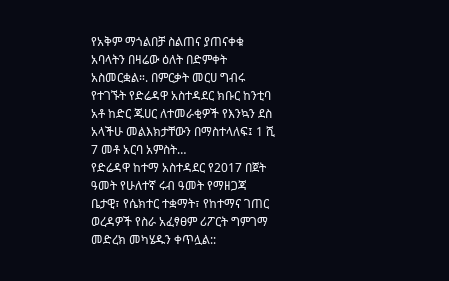የአቅም ማጎልበቻ ስልጠና ያጠናቀቁ አባላትን በዛሬው ዕለት በድምቀት አስመርቋል።. በምርቃት መርሀ ግብሩ የተገኙት የድሬዳዋ አስተዳደር ክቡር ከንቲባ አቶ ከድር ጁሀር ለተመራቂዎች የእንኳን ደስ አላችሁ መልእክታቸውን በማስተላለፍ፤ 1 ሺ 7 መቶ አርባ አምስት…
የድሬዳዋ ከተማ አስተዳደር የ2017 በጀት ዓመት የሁለተኛ ሩብ ዓመት የማዘጋጃ ቤታዊ፣ የሴክተር ተቋማት፣ የከተማና ገጠር ወረዳዎች የስራ አፈፃፀም ሪፖርት ግምገማ መድረክ መካሄዱን ቀጥሏል::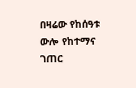በዛሬው የከሰዓቱ ውሎ የከተማና ገጠር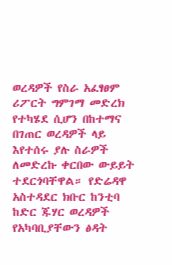ወረዳዎች የስራ አፈፃፀም ሪፖርት ግምገማ መድረክ የተካሄደ ሲሆን በከተማና በገጠር ወረዳዎች ላይ እየተሰሩ ያሉ ስራዎች ለመድረኩ ቀርበው ውይይት ተደርጎባቸዋል። የድሬዳዋ አስተዳደር ክቡር ከንቲባ ከድር ጁሃር ወረዳዎች የአካባቢያቸውን ፅዳት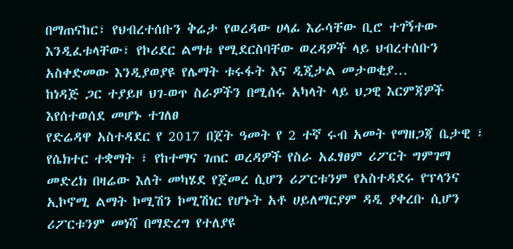በማጠናከር፣ የህብረተሰቡን ቅሬታ የወረዳው ሀላፊ እራሳቸው ቢሮ ተገኝተው እንዲፈቱላቸው፣ የኮሪደር ልማቱ የሚደርስባቸው ወረዳዎች ላይ ህብረተሰቡን አስቀድመው እንዲያወያዩ የሌማት ቱሩፋት እና ዲጂታል መታወቂያ…
ከነዳጅ ጋር ተያይዞ ህገ-ወጥ ስራዎችን በሚሰሩ አካላት ላይ ህጋዊ እርምጃዎች እየሰተወሰደ መሆኑ ተገለፀ
የድሬዳዋ አስተዳደር የ 2017 በጀት ዓመት የ 2 ተኛ ሩብ አመት የማዘጋጃ ቤታዊ ፣ የሴክተር ተቋማት ፣ የከተማና ገጠር ወረዳዎች የስራ አፈፃፀም ሪፖርት ግምገማ መድረክ በዛሬው እለት መካሄደ የጀመረ ሲሆን ሪፖርቱንም የአስተዳደሩ የፕላንና ኢኮኖሚ ልማት ኮሚሽን ኮሚሽነር የሆኑት አቶ ሀይለማርያም ዳዲ ያቀረቡ ሲሆን ሪፖርቱንም መነሻ በማድረግ የተለያዩ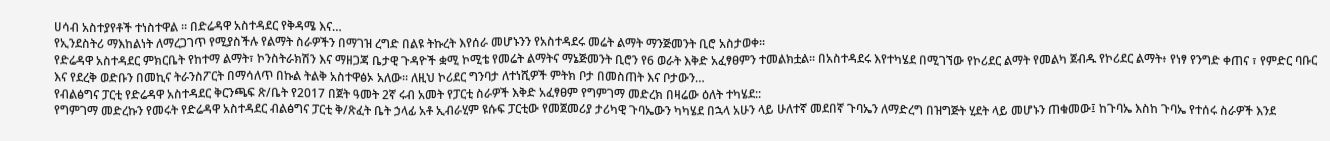ሀሳብ አስተያየቶች ተነስተዋል ። በድሬዳዋ አስተዳደር የቅዳሜ እና…
የኢንደስትሪ ማእከልነት ለማረጋገጥ የሚያስችሉ የልማት ስራዎችን በማገዝ ረግድ በልዩ ትኩረት እየሰራ መሆኑንን የአስተዳደሩ መሬት ልማት ማንጅመንት ቢሮ አስታወቀ፡፡
የድሬዳዋ አስተዳደር ምክርቤት የከተማ ልማት፣ ኮንስትራክሽን እና ማዘጋጃ ቤታዊ ጉዳዮች ቋሚ ኮሚቴ የመሬት ልማትና ማኔጅመንት ቢሮን የ6 ወራት እቅድ አፈፃፀምን ተመልክቷል፡፡ በአስተዳደሩ እየተካሄደ በሚገኘው የኮሪደር ልማት የመልካ ጀብዱ የኮሪደር ልማት፥ የነፃ የንግድ ቀጠና ፣ የምድር ባቡር እና የደረቅ ወድቡን በመኪና ትራንስፖርት በማሳለጥ በኩል ትልቅ አስተዋፅኦ አለው፡፡ ለዚህ ኮሪደር ግንባታ ለተነሺዎች ምትክ ቦታ በመስጠት እና ቦታውን…
የብልፅግና ፓርቲ የድሬዳዋ አስተዳደር ቅርንጫፍ ጽ/ቤት የ2017 በጀት ዓመት 2ኛ ሩብ አመት የፓርቲ ስራዎች እቅድ አፈፃፀም የግምገማ መድረክ በዛሬው ዕለት ተካሄደ::
የግምገማ መድረኩን የመሩት የድሬዳዋ አስተዳደር ብልፅግና ፓርቲ ቅ/ጽፈት ቤት ኃላፊ አቶ ኢብራሂም ዩሱፍ ፓርቲው የመጀመሪያ ታሪካዊ ጉባኤውን ካካሄደ በኋላ አሁን ላይ ሁለተኛ መደበኛ ጉባኤን ለማድረግ በዝግጅት ሂደት ላይ መሆኑን ጠቁመው፤ ከጉባኤ እስከ ጉባኤ የተሰሩ ስራዎች እንደ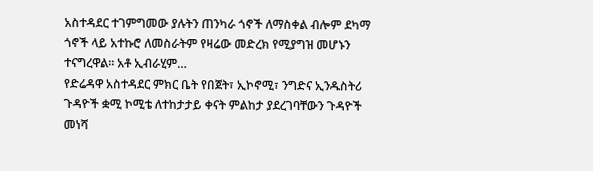አስተዳደር ተገምግመው ያሉትን ጠንካራ ጎኖች ለማስቀል ብሎም ደካማ ጎኖች ላይ አተኩሮ ለመስራትም የዛሬው መድረክ የሚያግዝ መሆኑን ተናግረዋል። አቶ ኢብራሂም…
የድሬዳዋ አስተዳደር ምክር ቤት የበጀት፣ ኢኮኖሚ፣ ንግድና ኢንዱስትሪ ጉዳዮች ቋሚ ኮሚቴ ለተከታታይ ቀናት ምልከታ ያደረገባቸውን ጉዳዮች መነሻ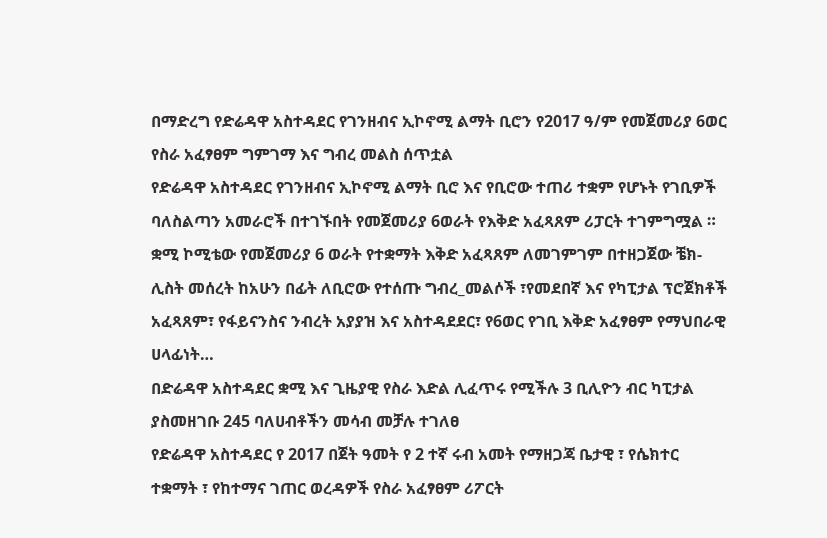በማድረግ የድሬዳዋ አስተዳደር የገንዘብና ኢኮኖሚ ልማት ቢሮን የ2017 ዓ/ም የመጀመሪያ 6ወር የስራ አፈፃፀም ግምገማ እና ግብረ መልስ ሰጥቷል
የድሬዳዋ አስተዳደር የገንዘብና ኢኮኖሚ ልማት ቢሮ እና የቢሮው ተጠሪ ተቋም የሆኑት የገቢዎች ባለስልጣን አመራሮች በተገኙበት የመጀመሪያ 6ወራት የእቅድ አፈጻጸም ሪፓርት ተገምግሟል ። ቋሚ ኮሚቴው የመጀመሪያ 6 ወራት የተቋማት እቅድ አፈጻጸም ለመገምገም በተዘጋጀው ቼክ-ሊስት መሰረት ከአሁን በፊት ለቢሮው የተሰጡ ግብረ_መልሶች ፣የመደበኛ እና የካፒታል ፕሮጀክቶች አፈጻጸም፣ የፋይናንስና ንብረት አያያዝ እና አስተዳደደር፣ የ6ወር የገቢ እቅድ አፈፃፀም የማህበራዊ ሀላፊነት…
በድሬዳዋ አስተዳደር ቋሚ እና ጊዜያዊ የስራ እድል ሊፈጥሩ የሚችሉ 3 ቢሊዮን ብር ካፒታል ያስመዘገቡ 245 ባለሀብቶችን መሳብ መቻሉ ተገለፀ
የድሬዳዋ አስተዳደር የ 2017 በጀት ዓመት የ 2 ተኛ ሩብ አመት የማዘጋጃ ቤታዊ ፣ የሴክተር ተቋማት ፣ የከተማና ገጠር ወረዳዎች የስራ አፈፃፀም ሪፖርት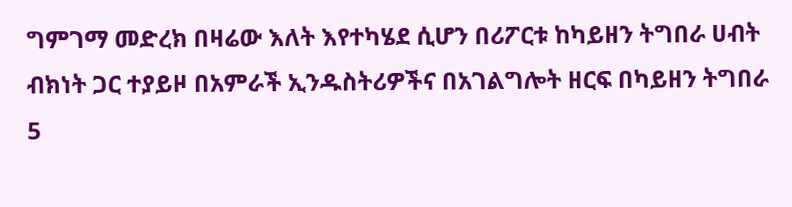ግምገማ መድረክ በዛሬው እለት እየተካሄደ ሲሆን በሪፖርቱ ከካይዘን ትግበራ ሀብት ብክነት ጋር ተያይዞ በአምራች ኢንዱስትሪዎችና በአገልግሎት ዘርፍ በካይዘን ትግበራ 5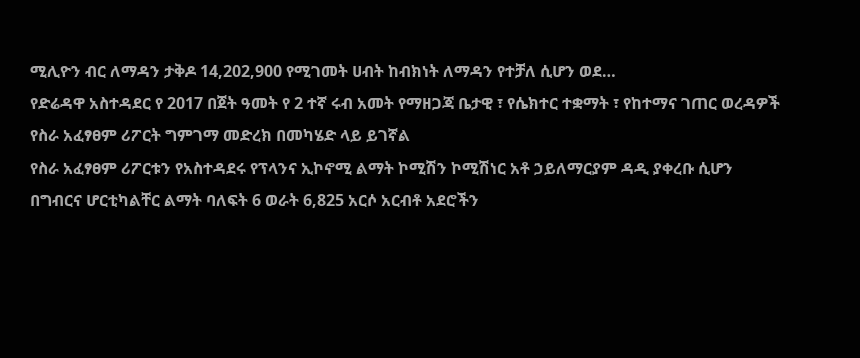ሚሊዮን ብር ለማዳን ታቅዶ 14,202,900 የሚገመት ሀብት ከብክነት ለማዳን የተቻለ ሲሆን ወደ…
የድሬዳዋ አስተዳደር የ 2017 በጀት ዓመት የ 2 ተኛ ሩብ አመት የማዘጋጃ ቤታዊ ፣ የሴክተር ተቋማት ፣ የከተማና ገጠር ወረዳዎች የስራ አፈፃፀም ሪፖርት ግምገማ መድረክ በመካሄድ ላይ ይገኛል
የስራ አፈፃፀም ሪፖርቱን የአስተዳደሩ የፕላንና ኢኮኖሚ ልማት ኮሚሽን ኮሚሽነር አቶ ኃይለማርያም ዳዲ ያቀረቡ ሲሆን በግብርና ሆርቲካልቸር ልማት ባለፍት 6 ወራት 6,825 አርሶ አርብቶ አደሮችን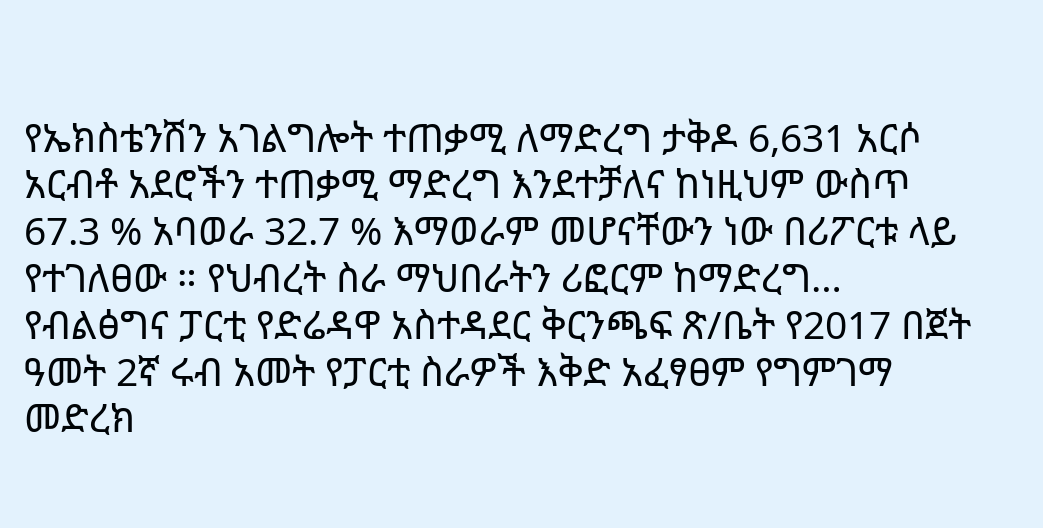የኤክስቴንሽን አገልግሎት ተጠቃሚ ለማድረግ ታቅዶ 6,631 አርሶ አርብቶ አደሮችን ተጠቃሚ ማድረግ እንደተቻለና ከነዚህም ውስጥ 67.3 % አባወራ 32.7 % እማወራም መሆናቸውን ነው በሪፖርቱ ላይ የተገለፀው ። የህብረት ስራ ማህበራትን ሪፎርም ከማድረግ…
የብልፅግና ፓርቲ የድሬዳዋ አስተዳደር ቅርንጫፍ ጽ/ቤት የ2017 በጀት ዓመት 2ኛ ሩብ አመት የፓርቲ ስራዎች እቅድ አፈፃፀም የግምገማ መድረክ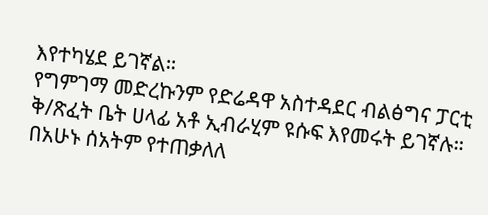እየተካሄደ ይገኛል።
የግምገማ መድረኩንም የድሬዳዋ አስተዳደር ብልፅግና ፓርቲ ቅ/ጽፈት ቤት ሀላፊ አቶ ኢብራሂም ዩሱፍ እየመሩት ይገኛሉ። በአሁኑ ሰአትም የተጠቃለለ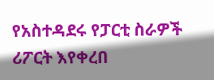የአስተዳደሩ የፓርቲ ስራዎች ሪፖርት እየቀረበ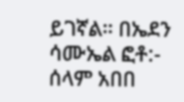ይገኛል። በኤደን ሳሙኤል ፎቶ:- ሰላም አበበ